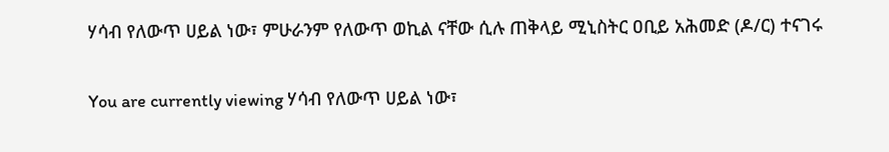ሃሳብ የለውጥ ሀይል ነው፣ ምሁራንም የለውጥ ወኪል ናቸው ሲሉ ጠቅላይ ሚኒስትር ዐቢይ አሕመድ (ዶ/ር) ተናገሩ

You are currently viewing ሃሳብ የለውጥ ሀይል ነው፣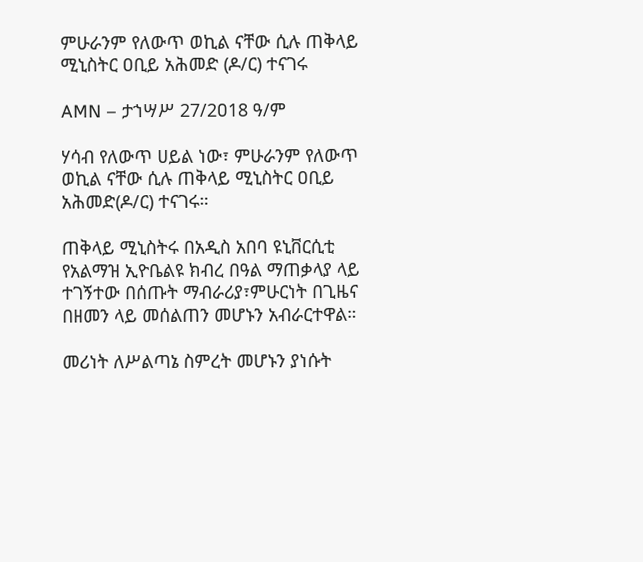ምሁራንም የለውጥ ወኪል ናቸው ሲሉ ጠቅላይ ሚኒስትር ዐቢይ አሕመድ (ዶ/ር) ተናገሩ

AMN – ታኀሣሥ 27/2ዐ18 ዓ/ም

ሃሳብ የለውጥ ሀይል ነው፣ ምሁራንም የለውጥ ወኪል ናቸው ሲሉ ጠቅላይ ሚኒስትር ዐቢይ አሕመድ(ዶ/ር) ተናገሩ።

ጠቅላይ ሚኒስትሩ በአዲስ አበባ ዩኒቨርሲቲ የአልማዝ ኢዮቤልዩ ክብረ በዓል ማጠቃላያ ላይ ተገኝተው በሰጡት ማብራሪያ፣ምሁርነት በጊዜና በዘመን ላይ መሰልጠን መሆኑን አብራርተዋል።

መሪነት ለሥልጣኔ ስምረት መሆኑን ያነሱት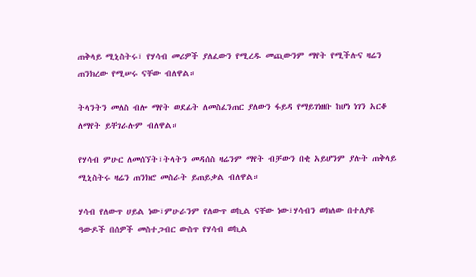ጠቅላይ ሚኒስትሩ፣ የሃሳብ መሪዎች ያለፈውን የሚረዱ መጪውንም ማየት የሚችሉና ዛሬን ጠንክረው የሚሠሩ ናቸው ብለዋል።

ትላንትን መለስ ብሎ ማየት ወደፊት ለመስፈንጠር ያለውን ፋይዳ የማይገነዘቡ ከሆነ ነገን አርቆ ለማየት ይቸገራሉም ብለዋል።

የሃሳብ ምሁር ለመሰኘት፣ትላትን መዳሰስ ዛሬንም ማየት ብቻውን በቂ አይሆንም ያሉት ጠቅላይ ሚኒስትሩ ዛሬን ጠንክሮ መስራት ይጠይቃል ብለዋል።

ሃሳብ የለውጥ ሀይል ነው፣ምሁራንም የለውጥ ወኪል ናቸው ነው፣ሃሳብን ወክለው በተለያዩ ዓውዶች በሰዎች መስተጋብር ውስጥ የሃሳብ ወኪል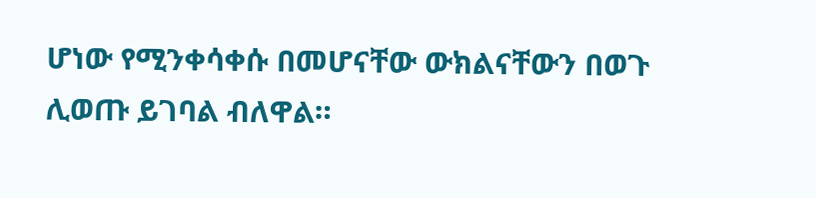ሆነው የሚንቀሳቀሱ በመሆናቸው ውክልናቸውን በወጉ ሊወጡ ይገባል ብለዋል።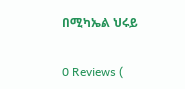በሚካኤል ህሩይ

0 Reviews (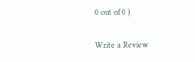0 out of 0 )

Write a Review